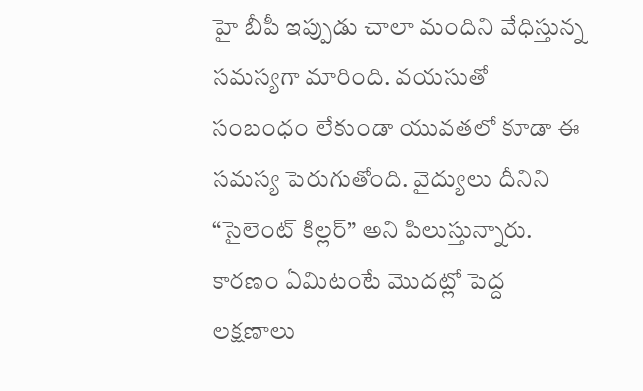హై బీపీ ఇప్పుడు చాలా మందిని వేధిస్తున్న సమస్యగా మారింది. వయసుతో సంబంధం లేకుండా యువతలో కూడా ఈ సమస్య పెరుగుతోంది. వైద్యులు దీనిని “సైలెంట్ కిల్లర్” అని పిలుస్తున్నారు. కారణం ఏమిటంటే మొదట్లో పెద్ద లక్షణాలు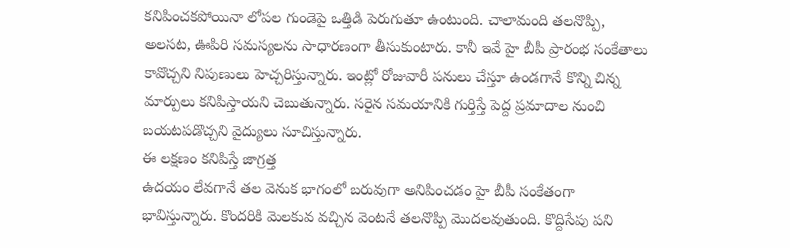కనిపించకపోయినా లోపల గుండెపై ఒత్తిడి పెరుగుతూ ఉంటుంది. చాలామంది తలనొప్పి, అలసట, ఊపిరి సమస్యలను సాధారణంగా తీసుకుంటారు. కానీ ఇవే హై బీపీ ప్రారంభ సంకేతాలు కావొచ్చని నిపుణులు హెచ్చరిస్తున్నారు. ఇంట్లో రోజువారీ పనులు చేస్తూ ఉండగానే కొన్ని చిన్న మార్పులు కనిపిస్తాయని చెబుతున్నారు. సరైన సమయానికి గుర్తిస్తే పెద్ద ప్రమాదాల నుంచి బయటపడొచ్చని వైద్యులు సూచిస్తున్నారు.
ఈ లక్షణం కనిపిస్తే జాగ్రత్త
ఉదయం లేవగానే తల వెనుక భాగంలో బరువుగా అనిపించడం హై బీపీ సంకేతంగా భావిస్తున్నారు. కొందరికి మెలకువ వచ్చిన వెంటనే తలనొప్పి మొదలవుతుంది. కొద్దిసేపు పని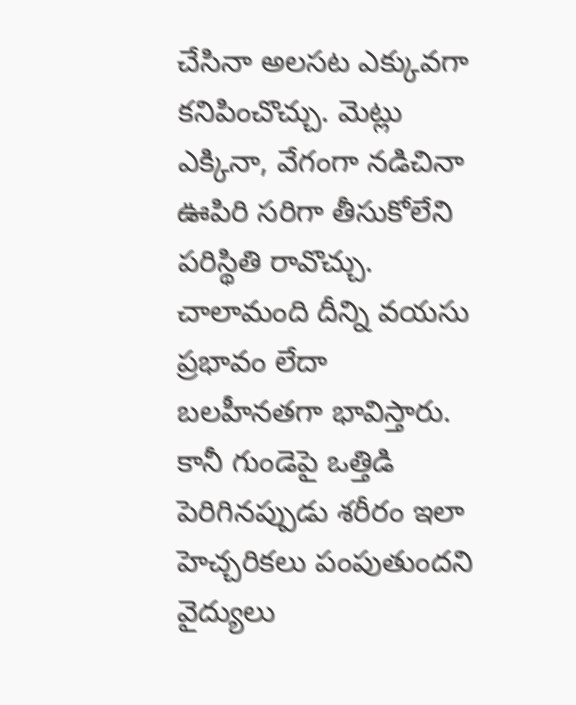చేసినా అలసట ఎక్కువగా కనిపించొచ్చు. మెట్లు ఎక్కినా, వేగంగా నడిచినా ఊపిరి సరిగా తీసుకోలేని పరిస్థితి రావొచ్చు. చాలామంది దీన్ని వయసు ప్రభావం లేదా బలహీనతగా భావిస్తారు. కానీ గుండెపై ఒత్తిడి పెరిగినప్పుడు శరీరం ఇలా హెచ్చరికలు పంపుతుందని వైద్యులు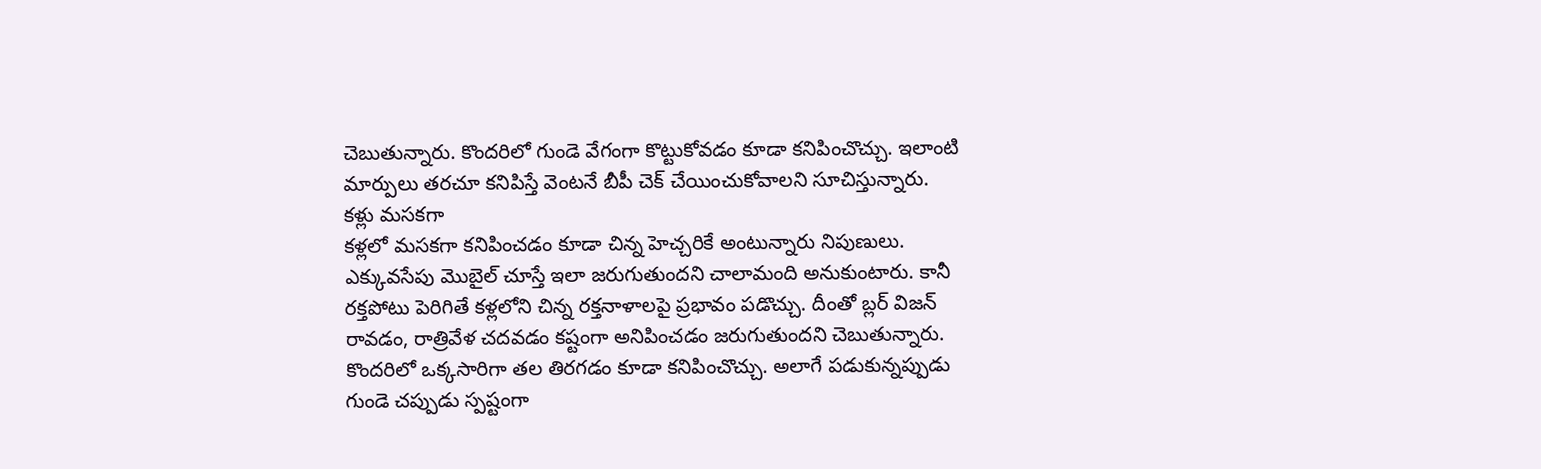చెబుతున్నారు. కొందరిలో గుండె వేగంగా కొట్టుకోవడం కూడా కనిపించొచ్చు. ఇలాంటి మార్పులు తరచూ కనిపిస్తే వెంటనే బీపీ చెక్ చేయించుకోవాలని సూచిస్తున్నారు.
కళ్లు మసకగా
కళ్లలో మసకగా కనిపించడం కూడా చిన్న హెచ్చరికే అంటున్నారు నిపుణులు. ఎక్కువసేపు మొబైల్ చూస్తే ఇలా జరుగుతుందని చాలామంది అనుకుంటారు. కానీ రక్తపోటు పెరిగితే కళ్లలోని చిన్న రక్తనాళాలపై ప్రభావం పడొచ్చు. దీంతో బ్లర్ విజన్ రావడం, రాత్రివేళ చదవడం కష్టంగా అనిపించడం జరుగుతుందని చెబుతున్నారు. కొందరిలో ఒక్కసారిగా తల తిరగడం కూడా కనిపించొచ్చు. అలాగే పడుకున్నప్పుడు గుండె చప్పుడు స్పష్టంగా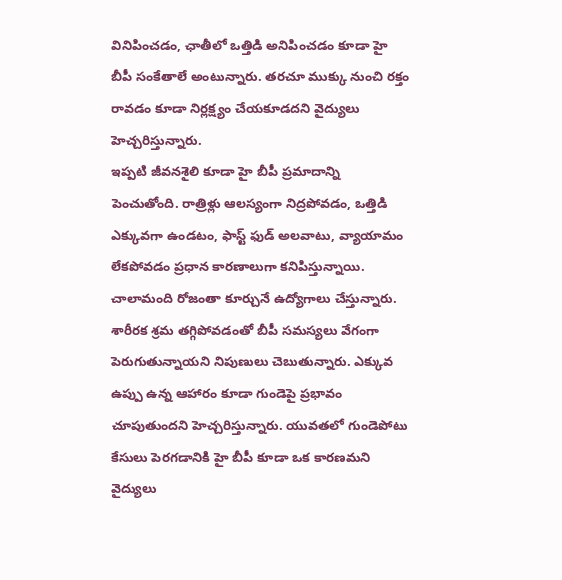వినిపించడం, ఛాతీలో ఒత్తిడి అనిపించడం కూడా హై బీపీ సంకేతాలే అంటున్నారు. తరచూ ముక్కు నుంచి రక్తం రావడం కూడా నిర్లక్ష్యం చేయకూడదని వైద్యులు హెచ్చరిస్తున్నారు.
ఇప్పటి జీవనశైలి కూడా హై బీపీ ప్రమాదాన్ని పెంచుతోంది. రాత్రిళ్లు ఆలస్యంగా నిద్రపోవడం, ఒత్తిడి ఎక్కువగా ఉండటం, ఫాస్ట్ ఫుడ్ అలవాటు, వ్యాయామం లేకపోవడం ప్రధాన కారణాలుగా కనిపిస్తున్నాయి. చాలామంది రోజంతా కూర్చునే ఉద్యోగాలు చేస్తున్నారు. శారీరక శ్రమ తగ్గిపోవడంతో బీపీ సమస్యలు వేగంగా పెరుగుతున్నాయని నిపుణులు చెబుతున్నారు. ఎక్కువ ఉప్పు ఉన్న ఆహారం కూడా గుండెపై ప్రభావం చూపుతుందని హెచ్చరిస్తున్నారు. యువతలో గుండెపోటు కేసులు పెరగడానికి హై బీపీ కూడా ఒక కారణమని వైద్యులు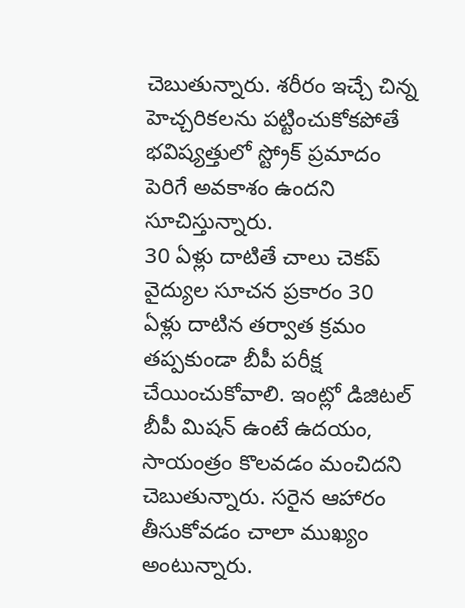చెబుతున్నారు. శరీరం ఇచ్చే చిన్న హెచ్చరికలను పట్టించుకోకపోతే భవిష్యత్తులో స్ట్రోక్ ప్రమాదం పెరిగే అవకాశం ఉందని సూచిస్తున్నారు.
30 ఏళ్లు దాటితే చాలు చెకప్
వైద్యుల సూచన ప్రకారం 30 ఏళ్లు దాటిన తర్వాత క్రమం తప్పకుండా బీపీ పరీక్ష చేయించుకోవాలి. ఇంట్లో డిజిటల్ బీపీ మిషన్ ఉంటే ఉదయం, సాయంత్రం కొలవడం మంచిదని చెబుతున్నారు. సరైన ఆహారం తీసుకోవడం చాలా ముఖ్యం అంటున్నారు.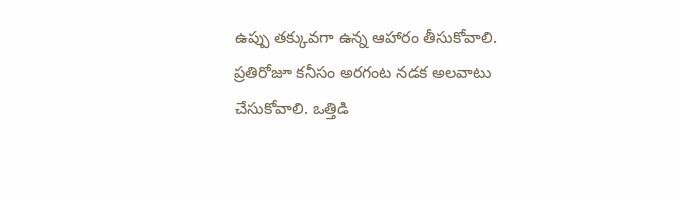ఉప్పు తక్కువగా ఉన్న ఆహారం తీసుకోవాలి. ప్రతిరోజూ కనీసం అరగంట నడక అలవాటు చేసుకోవాలి. ఒత్తిడి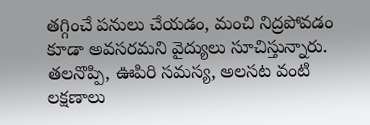తగ్గించే పనులు చేయడం, మంచి నిద్రపోవడం కూడా అవసరమని వైద్యులు సూచిస్తున్నారు. తలనొప్పి, ఊపిరి సమస్య, అలసట వంటి లక్షణాలు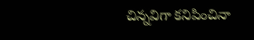చిన్నవిగా కనిపించినా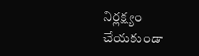నిర్లక్ష్యం చేయకుండా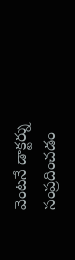వెంటనే డాక్టర్ను సంప్రదించడం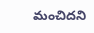మంచిదని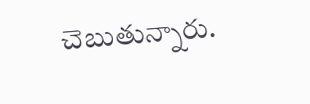చెబుతున్నారు.